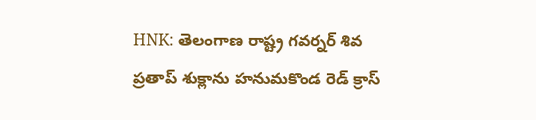HNK: తెలంగాణ రాష్ట్ర గవర్నర్ శివ ప్రతాప్ శుక్లాను హనుమకొండ రెడ్ క్రాస్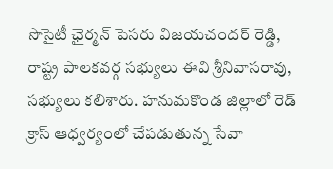సొసైటీ ఛైర్మన్ పెసరు విజయచందర్ రెడ్డి, రాష్ట్ర పాలకవర్గ సభ్యులు ఈవి శ్రీనివాసరావు, సభ్యులు కలిశారు. హనుమకొండ జిల్లాలో రెడ్ క్రాస్ ఆధ్వర్యంలో చేపడుతున్న సేవా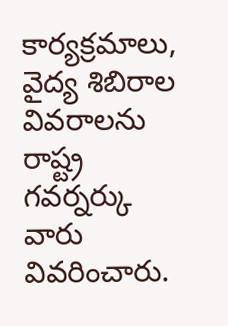కార్యక్రమాలు, వైద్య శిబిరాల వివరాలను రాష్ట్ర గవర్నర్కు వారు వివరించారు.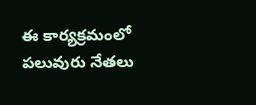ఈ కార్యక్రమంలో పలువురు నేతలు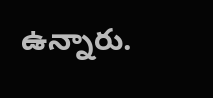ఉన్నారు.